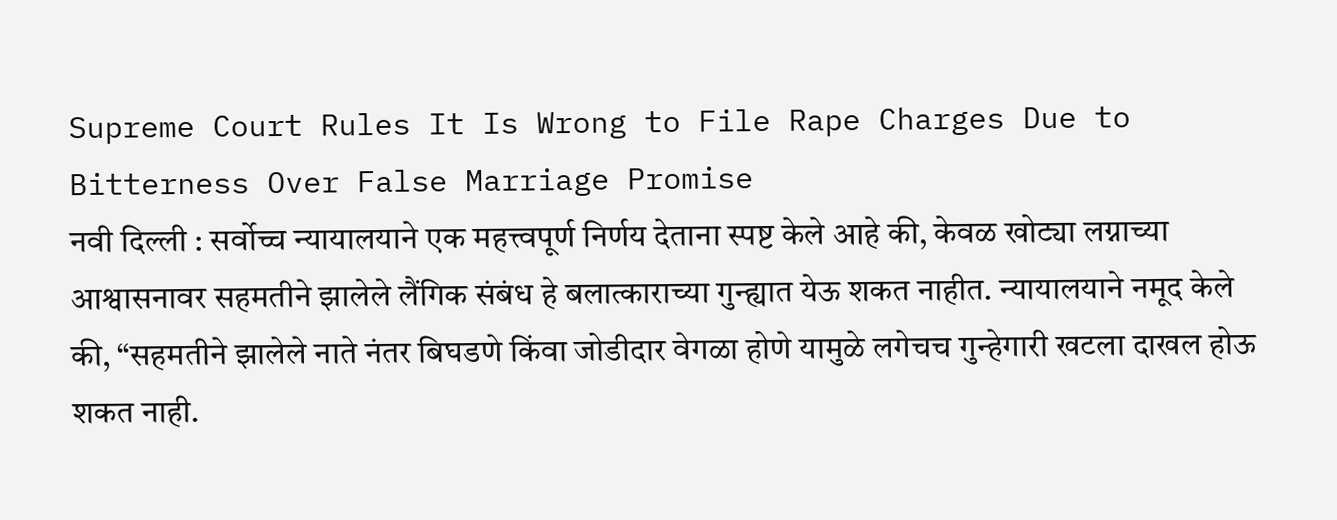Supreme Court Rules It Is Wrong to File Rape Charges Due to Bitterness Over False Marriage Promise
नवी दिल्ली : सर्वोच्च न्यायालयाने एक महत्त्वपूर्ण निर्णय देताना स्पष्ट केले आहे की, केवळ खोट्या लग्नाच्या आश्वासनावर सहमतीने झालेले लैंगिक संबंध हे बलात्काराच्या गुन्ह्यात येऊ शकत नाहीत. न्यायालयाने नमूद केले की, “सहमतीने झालेले नाते नंतर बिघडणे किंवा जोडीदार वेगळा होणे यामुळे लगेचच गुन्हेगारी खटला दाखल होऊ शकत नाही.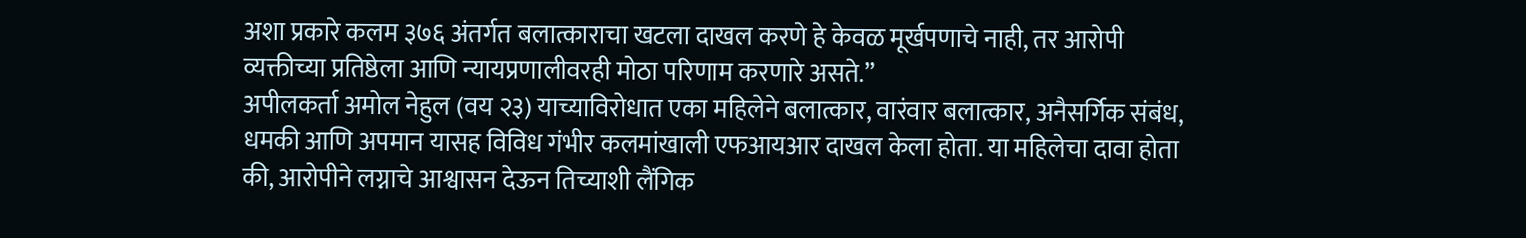अशा प्रकारे कलम ३७६ अंतर्गत बलात्काराचा खटला दाखल करणे हे केवळ मूर्खपणाचे नाही, तर आरोपी व्यक्तीच्या प्रतिष्ठेला आणि न्यायप्रणालीवरही मोठा परिणाम करणारे असते.”
अपीलकर्ता अमोल नेहुल (वय २३) याच्याविरोधात एका महिलेने बलात्कार, वारंवार बलात्कार, अनैसर्गिक संबंध, धमकी आणि अपमान यासह विविध गंभीर कलमांखाली एफआयआर दाखल केला होता. या महिलेचा दावा होता की, आरोपीने लग्नाचे आश्वासन देऊन तिच्याशी लैंगिक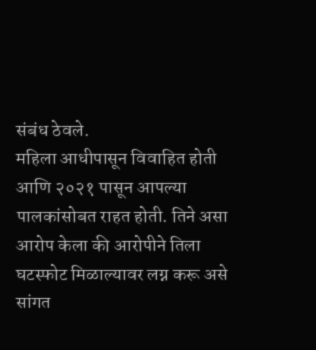संबंध ठेवले.
महिला आधीपासून विवाहित होती आणि २०२१ पासून आपल्या पालकांसोबत राहत होती. तिने असा आरोप केला की आरोपीने तिला घटस्फोट मिळाल्यावर लग्न करू असे सांगत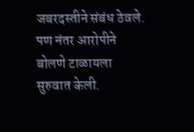जबरदस्तीने संबंध ठेवले. पण नंतर आरोपीने बोलणे टाळायला सुरुवात केली.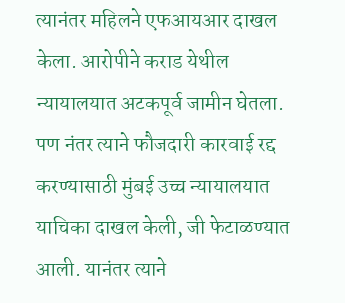त्यानंतर महिलने एफआयआर दाखल केला. आरोपीने कराड येथील न्यायालयात अटकपूर्व जामीन घेतला. पण नंतर त्याने फौजदारी कारवाई रद्द करण्यासाठी मुंबई उच्च न्यायालयात याचिका दाखल केली, जी फेटाळण्यात आली. यानंतर त्याने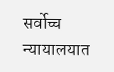सर्वोच्च न्यायालयात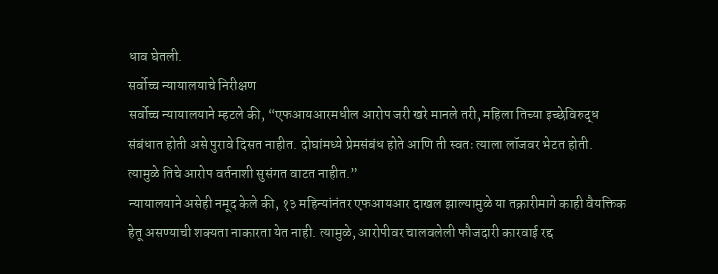धाव घेतली.
सर्वोच्च न्यायालयाचे निरीक्षण
सर्वोच्च न्यायालयाने म्हटले की, “एफआयआरमधील आरोप जरी खरे मानले तरी, महिला तिच्या इच्छेविरुद्ध संबंधात होती असे पुरावे दिसत नाहीत. दोघांमध्ये प्रेमसंबंध होते आणि ती स्वतः त्याला लॉजवर भेटत होती. त्यामुळे तिचे आरोप वर्तनाशी सुसंगत वाटत नाहीत.”
न्यायालयाने असेही नमूद केले की, १३ महिन्यांनंतर एफआयआर दाखल झाल्यामुळे या तक्रारीमागे काही वैयक्तिक हेतू असण्याची शक्यता नाकारता येत नाही. त्यामुळे, आरोपीवर चालवलेली फौजदारी कारवाई रद्द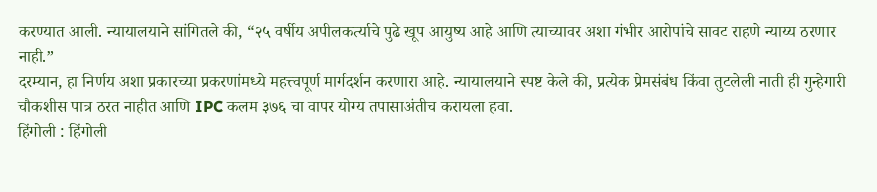करण्यात आली. न्यायालयाने सांगितले की, “२५ वर्षीय अपीलकर्त्याचे पुढे खूप आयुष्य आहे आणि त्याच्यावर अशा गंभीर आरोपांचे सावट राहणे न्याय्य ठरणार नाही.”
दरम्यान, हा निर्णय अशा प्रकारच्या प्रकरणांमध्ये महत्त्वपूर्ण मार्गदर्शन करणारा आहे. न्यायालयाने स्पष्ट केले की, प्रत्येक प्रेमसंबंध किंवा तुटलेली नाती ही गुन्हेगारी चौकशीस पात्र ठरत नाहीत आणि IPC कलम ३७६ चा वापर योग्य तपासाअंतीच करायला हवा.
हिंगोली : हिंगोली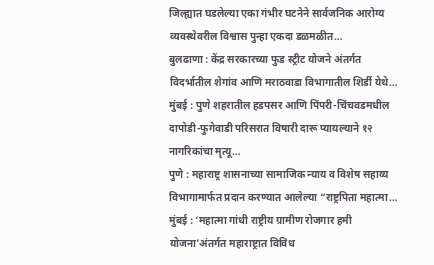जिल्ह्यात घडलेल्या एका गंभीर घटनेने सार्वजनिक आरोग्य व्यवस्थेवरील विश्वास पुन्हा एकदा डळमळीत…
बुलढाणा : केंद्र सरकारच्या फुड स्ट्रीट योजने अंतर्गत विदर्भातील शेगांव आणि मराठवाडा विभागातील शिर्डी येथे…
मुंबई : पुणे शहरातील हडपसर आणि पिंपरी-चिंचवडमधील दापोडी-फुगेवाडी परिसरात विषारी दारू प्यायल्याने १२ नागरिकांचा मृत्यू…
पुणे : महाराष्ट्र शासनाच्या सामाजिक न्याय व विशेष सहाय्य विभागामार्फत प्रदान करण्यात आलेल्या “राष्ट्रपिता महात्मा…
मुंबई : ‘महात्मा गांधी राष्ट्रीय ग्रामीण रोजगार हमी योजना’अंतर्गत महाराष्ट्रात विविध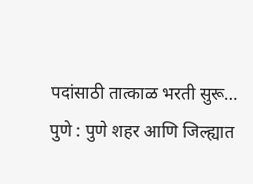पदांसाठी तात्काळ भरती सुरू…
पुणे : पुणे शहर आणि जिल्ह्यात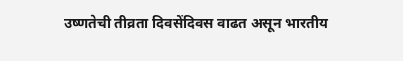उष्णतेची तीव्रता दिवसेंदिवस वाढत असून भारतीय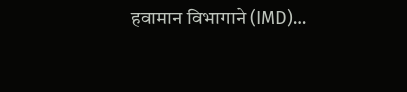हवामान विभागाने (IMD)…